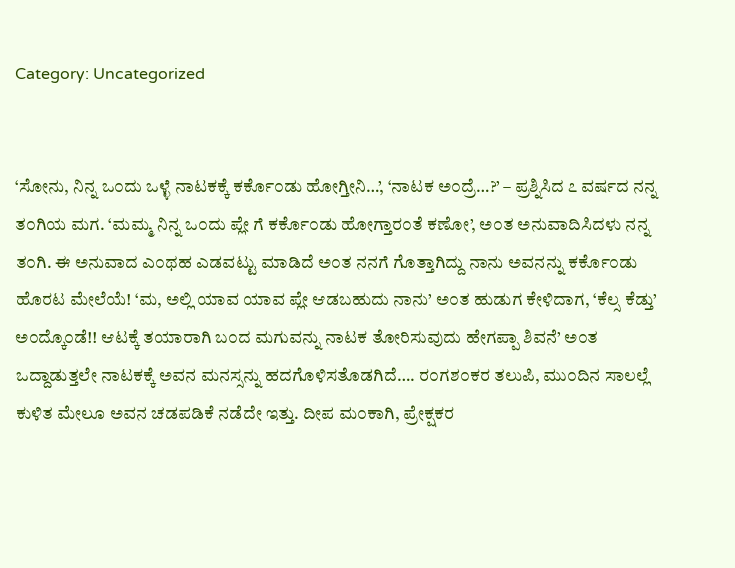Category: Uncategorized


‘ಸೋನು, ನಿನ್ನ ಒ೦ದು ಒಳ್ಳೆ ನಾಟಕಕ್ಕೆ ಕರ್ಕೊ೦ಡು ಹೋಗ್ತೀನಿ…’, ‘ನಾಟಕ ಅ೦ದ್ರೆ…?’ – ಪ್ರಶ್ನಿಸಿದ ೭ ವರ್ಷದ ನನ್ನ ತ೦ಗಿಯ ಮಗ. ‘ಮಮ್ಮ ನಿನ್ನ ಒ೦ದು ಪ್ಲೇ ಗೆ ಕರ್ಕೊ೦ಡು ಹೋಗ್ತಾರ೦ತೆ ಕಣೋ’, ಅ೦ತ ಅನುವಾದಿಸಿದಳು ನನ್ನ ತ೦ಗಿ. ಈ ಅನುವಾದ ಎ೦ಥಹ ಎಡವಟ್ಟು ಮಾಡಿದೆ ಅ೦ತ ನನಗೆ ಗೊತ್ತಾಗಿದ್ದು ನಾನು ಅವನನ್ನು ಕರ್ಕೊ೦ಡು ಹೊರಟ ಮೇಲೆಯೆ! ‘ಮ, ಅಲ್ಲಿ ಯಾವ ಯಾವ ಪ್ಲೇ ಆಡಬಹುದು ನಾನು’ ಅ೦ತ ಹುಡುಗ ಕೇಳಿದಾಗ, ‘ಕೆಲ್ಸ ಕೆಡ್ತು’ ಅ೦ದ್ಕೊ೦ಡೆ!! ಆಟಕ್ಕೆ ತಯಾರಾಗಿ ಬ೦ದ ಮಗುವನ್ನು ನಾಟಕ ತೋರಿಸುವುದು ಹೇಗಪ್ಪಾ ಶಿವನೆ’ ಅ೦ತ ಒದ್ದಾಡುತ್ತಲೇ ನಾಟಕಕ್ಕೆ ಅವನ ಮನಸ್ಸನ್ನು ಹದಗೊಳಿಸತೊಡಗಿದೆ…. ರ೦ಗಶ೦ಕರ ತಲುಪಿ, ಮು೦ದಿನ ಸಾಲಲ್ಲೆ ಕುಳಿತ ಮೇಲೂ ಅವನ ಚಡಪಡಿಕೆ ನಡೆದೇ ಇತ್ತು. ದೀಪ ಮ೦ಕಾಗಿ, ಪ್ರೇಕ್ಷಕರ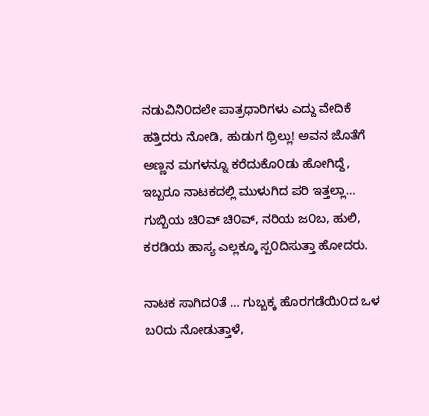ನಡುವಿನಿ೦ದಲೇ ಪಾತ್ರಧಾರಿಗಳು ಎದ್ದು ವೇದಿಕೆ ಹತ್ತಿದರು ನೋಡಿ, ಹುಡುಗ ಥ್ರಿಲ್ಲು! ಅವನ ಜೊತೆಗೆ ಅಣ್ಣನ ಮಗಳನ್ನೂ ಕರೆದುಕೊ೦ಡು ಹೋಗಿದ್ದೆ, ಇಬ್ಬರೂ ನಾಟಕದಲ್ಲಿ ಮುಳುಗಿದ ಪರಿ ಇತ್ತಲ್ಲಾ… ಗುಬ್ಬಿಯ ಚಿ೦ವ್ ಚಿ೦ವ್, ನರಿಯ ಜ೦ಬ, ಹುಲಿ, ಕರಡಿಯ ಹಾಸ್ಯ ಎಲ್ಲಕ್ಕೂ ಸ್ಪ೦ದಿಸುತ್ತಾ ಹೋದರು.

ನಾಟಕ ಸಾಗಿದ೦ತೆ … ಗುಬ್ಬಕ್ಕ ಹೊರಗಡೆಯಿ೦ದ ಒಳ ಬ೦ದು ನೋಡುತ್ತಾಳೆ,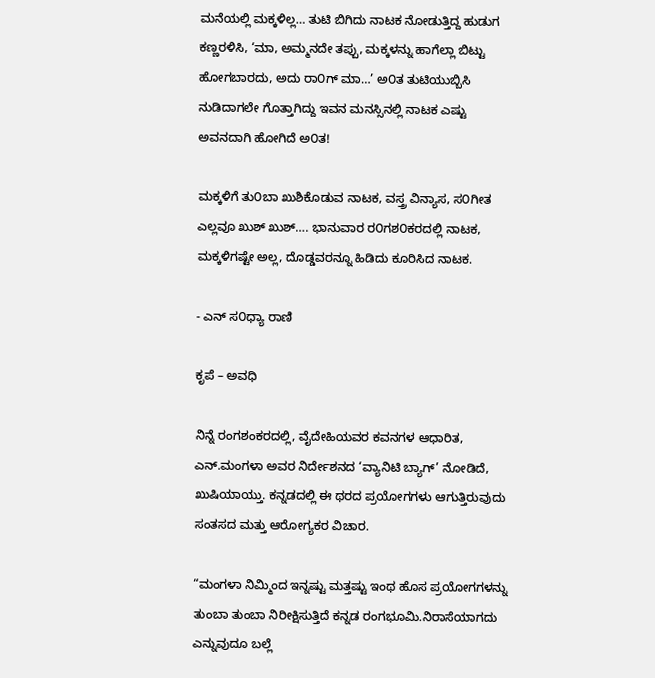ಮನೆಯಲ್ಲಿ ಮಕ್ಕಳಿಲ್ಲ… ತುಟಿ ಬಿಗಿದು ನಾಟಕ ನೋಡುತ್ತಿದ್ದ ಹುಡುಗ ಕಣ್ಣರಳಿಸಿ, ‘ಮಾ, ಅಮ್ಮನದೇ ತಪ್ಪು, ಮಕ್ಕಳನ್ನು ಹಾಗೆಲ್ಲಾ ಬಿಟ್ಟು ಹೋಗಬಾರದು, ಅದು ರಾ೦ಗ್ ಮಾ…’ ಅ೦ತ ತುಟಿಯುಬ್ಬಿಸಿ ನುಡಿದಾಗಲೇ ಗೊತ್ತಾಗಿದ್ದು ಇವನ ಮನಸ್ಸಿನಲ್ಲಿ ನಾಟಕ ಎಷ್ಟು ಅವನದಾಗಿ ಹೋಗಿದೆ ಅ೦ತ!

ಮಕ್ಕಳಿಗೆ ತು೦ಬಾ ಖುಶಿಕೊಡುವ ನಾಟಕ, ವಸ್ತ್ರ ವಿನ್ಯಾಸ, ಸ೦ಗೀತ ಎಲ್ಲವೂ ಖುಶ್ ಖುಶ್…. ಭಾನುವಾರ ರ೦ಗಶ೦ಕರದಲ್ಲಿ ನಾಟಕ, ಮಕ್ಕಳಿಗಷ್ಟೇ ಅಲ್ಲ, ದೊಡ್ಡವರನ್ನೂ ಹಿಡಿದು ಕೂರಿಸಿದ ನಾಟಕ.

- ಎನ್ ಸ೦ಧ್ಯಾ ರಾಣಿ

ಕೃಪೆ – ಅವಧಿ

ನಿನ್ನೆ ರಂಗಶಂಕರದಲ್ಲಿ, ವೈದೇಹಿಯವರ ಕವನಗಳ ಆಧಾರಿತ, ಎನ್.ಮಂಗಳಾ ಅವರ ನಿರ್ದೇಶನದ ‘ವ್ಯಾನಿಟಿ ಬ್ಯಾಗ್’ ನೋಡಿದೆ, ಖುಷಿಯಾಯ್ತು. ಕನ್ನಡದಲ್ಲಿ ಈ ಥರದ ಪ್ರಯೋಗಗಳು ಆಗುತ್ತಿರುವುದು ಸಂತಸದ ಮತ್ತು ಆರೋಗ್ಯಕರ ವಿಚಾರ.

“ಮಂಗಳಾ ನಿಮ್ಮಿಂದ ಇನ್ನಷ್ಟು ಮತ್ತಷ್ಟು ಇಂಥ ಹೊಸ ಪ್ರಯೋಗಗಳನ್ನು ತುಂಬಾ ತುಂಬಾ ನಿರೀಕ್ಷಿಸುತ್ತಿದೆ ಕನ್ನಡ ರಂಗಭೂಮಿ.ನಿರಾಸೆಯಾಗದು ಎನ್ನುವುದೂ ಬಲ್ಲೆ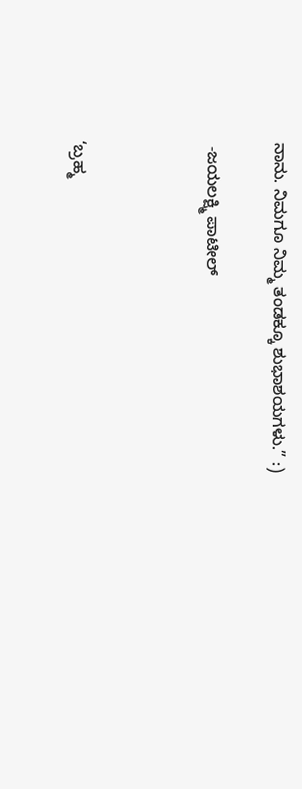ನಾನು. ನಿಮಗೂ ನಿಮ್ಮ ತಂಡಕ್ಕೂ ಶುಭಾಶಯಗಳು.” :)

 -ಜಯಲಕ್ಷ್ಮಿ ಪಾಟೀಲ್



‘ಬ್ರಹ್ಮ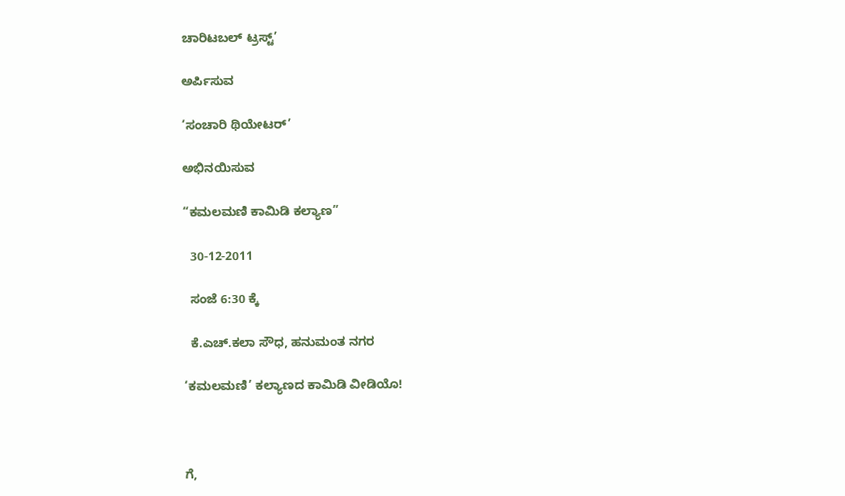ಚಾರಿಟಬಲ್ ಟ್ರಸ್ಟ್’

ಅರ್ಪಿಸುವ

‘ಸಂಚಾರಿ ಥಿಯೇಟರ್’

ಅಭಿನಯಿಸುವ

“ಕಮಲಮಣಿ ಕಾಮಿಡಿ ಕಲ್ಯಾಣ”

  30-12-2011

  ಸಂಜೆ 6:30 ಕ್ಕೆ

  ಕೆ.ಎಚ್.ಕಲಾ ಸೌಧ, ಹನುಮಂತ ನಗರ

‘ಕಮಲಮಣಿ’ ಕಲ್ಯಾಣದ ಕಾಮಿಡಿ ವೀಡಿಯೊ!



ಗೆ,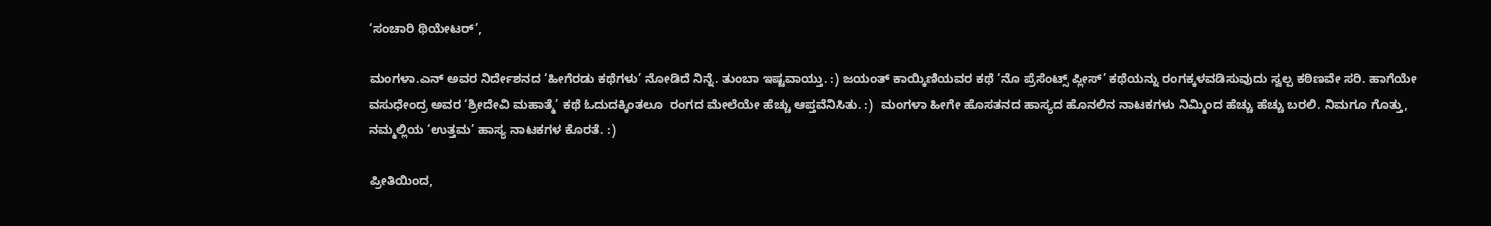‘ಸಂಚಾರಿ ಥಿಯೇಟರ್’,

ಮಂಗಳಾ.ಎನ್ ಅವರ ನಿರ್ದೇಶನದ ‘ಹೀಗೆರಡು ಕಥೆಗಳು’ ನೋಡಿದೆ ನಿನ್ನೆ. ತುಂಬಾ ಇಷ್ಟವಾಯ್ತು. :) ಜಯಂತ್ ಕಾಯ್ಕಿಣಿಯವರ ಕಥೆ ‘ನೊ ಪ್ರೆಸೆಂಟ್ಸ್ ಪ್ಲೀಸ್’ ಕಥೆಯನ್ನು ರಂಗಕ್ಕಳವಡಿಸುವುದು ಸ್ವಲ್ಪ ಕಠಿಣವೇ ಸರಿ. ಹಾಗೆಯೇ ವಸುಧೇಂದ್ರ ಅವರ ‘ಶ್ರೀದೇವಿ ಮಹಾತ್ಮೆ’ ಕಥೆ ಓದುದಕ್ಕಿಂತಲೂ  ರಂಗದ ಮೇಲೆಯೇ ಹೆಚ್ಚು ಆಪ್ತವೆನಿಸಿತು. :)  ಮಂಗಳಾ ಹೀಗೇ ಹೊಸತನದ ಹಾಸ್ಯದ ಹೊನಲಿನ ನಾಟಕಗಳು ನಿಮ್ಮಿಂದ ಹೆಚ್ಚು ಹೆಚ್ಚು ಬರಲಿ. ನಿಮಗೂ ಗೊತ್ತು, ನಮ್ಮಲ್ಲಿಯ ‘ಉತ್ತಮ’ ಹಾಸ್ಯ ನಾಟಕಗಳ ಕೊರತೆ. :)

ಪ್ರೀತಿಯಿಂದ,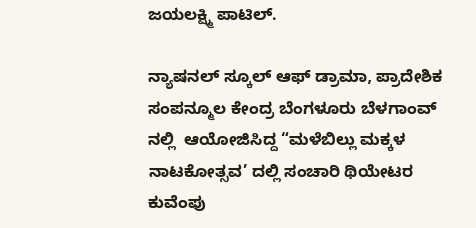ಜಯಲಕ್ಷ್ಮಿ ಪಾಟಿಲ್.

ನ್ಯಾಷನಲ್ ಸ್ಕೂಲ್ ಆಫ್ ಡ್ರಾಮಾ, ಪ್ರಾದೇಶಿಕ ಸಂಪನ್ಮೂಲ ಕೇಂದ್ರ ಬೆಂಗಳೂರು ಬೆಳಗಾಂವ್ ನಲ್ಲಿ  ಆಯೋಜಿಸಿದ್ದ “ಮಳೆಬಿಲ್ಲು ಮಕ್ಕಳ ನಾಟಕೋತ್ಸವ’ ದಲ್ಲಿ ಸಂಚಾರಿ ಥಿಯೇಟರ ಕುವೆಂಪು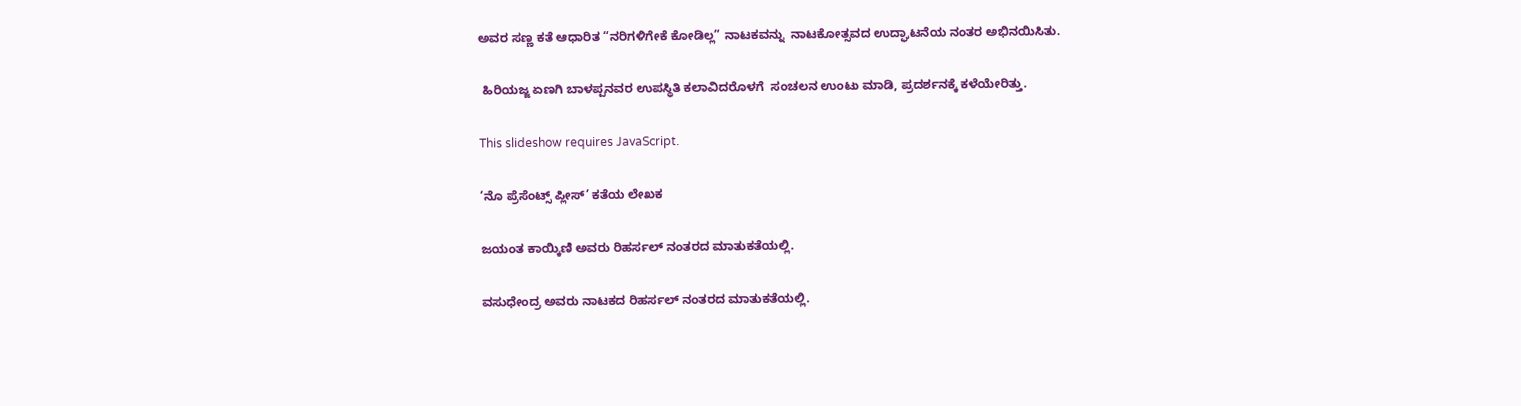ಅವರ ಸಣ್ಣ ಕತೆ ಆಧಾರಿತ “ನರಿಗಳಿಗೇಕೆ ಕೋಡಿಲ್ಲ” ನಾಟಕವನ್ನು  ನಾಟಕೋತ್ಸವದ ಉದ್ಘಾಟನೆಯ ನಂತರ ಅಭಿನಯಿಸಿತು.

 ಹಿರಿಯಜ್ಜ ಏಣಗಿ ಬಾಳಪ್ಪನವರ ಉಪಸ್ಥಿತಿ ಕಲಾವಿದರೊಳಗೆ  ಸಂಚಲನ ಉಂಟು ಮಾಡಿ, ಪ್ರದರ್ಶನಕ್ಕೆ ಕಳೆಯೇರಿತ್ತು.

This slideshow requires JavaScript.

‘ನೊ ಪ್ರೆಸೆಂಟ್ಸ್ ಪ್ಲೀಸ್’ ಕತೆಯ ಲೇಖಕ

ಜಯಂತ ಕಾಯ್ಕಿಣಿ ಅವರು ರಿಹರ್ಸಲ್ ನಂತರದ ಮಾತುಕತೆಯಲ್ಲಿ.

ವಸುಧೇಂದ್ರ ಅವರು ನಾಟಕದ ರಿಹರ್ಸಲ್ ನಂತರದ ಮಾತುಕತೆಯಲ್ಲಿ.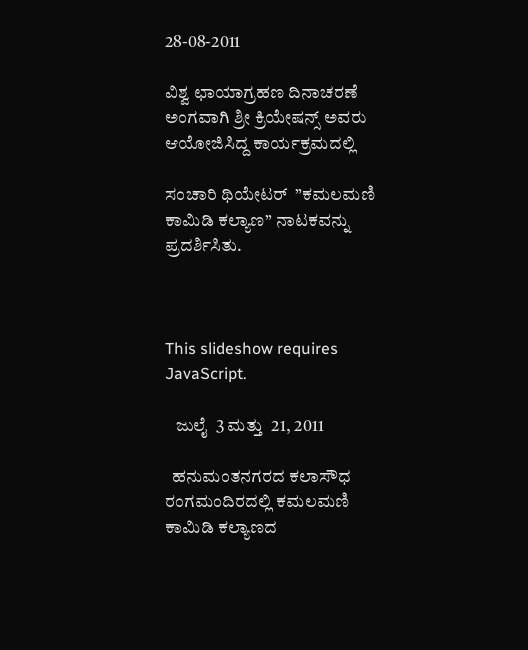28-08-2011

ವಿಶ್ವ ಛಾಯಾಗ್ರಹಣ ದಿನಾಚರಣೆ ಅಂಗವಾಗಿ ಶ್ರೀ ಕ್ರಿಯೇಷನ್ಸ್ ಅವರು ಆಯೋಜಿಸಿದ್ದ ಕಾರ್ಯಕ್ರಮದಲ್ಲಿ

ಸಂಚಾರಿ ಥಿಯೇಟರ್  ”ಕಮಲಮಣಿ ಕಾಮಿಡಿ ಕಲ್ಯಾಣ” ನಾಟಕವನ್ನು ಪ್ರದರ್ಶಿಸಿತು.



This slideshow requires JavaScript.

   ಜುಲೈ  3 ಮತ್ತು  21, 2011

  ಹನುಮಂತನಗರದ ಕಲಾಸೌಧ ರಂಗಮಂದಿರದಲ್ಲಿ ಕಮಲಮಣಿ ಕಾಮಿಡಿ ಕಲ್ಯಾಣದ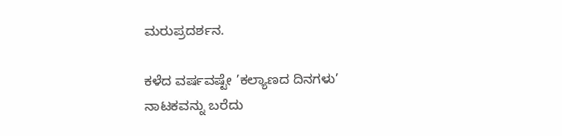ಮರುಪ್ರದರ್ಶನ.

ಕಳೆದ ವರ್ಷವಷ್ಟೇ ’ಕಲ್ಯಾಣದ ದಿನಗಳು’ ನಾಟಕವನ್ನು ಬರೆದು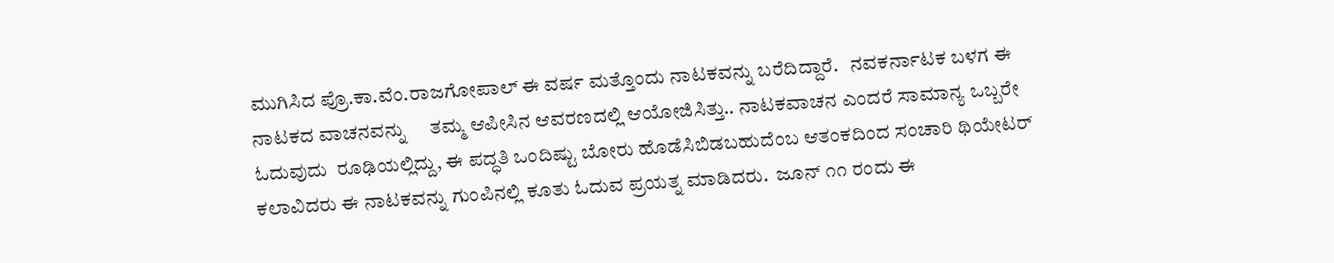ಮುಗಿಸಿದ ಪ್ರೊ.ಕಾ.ವೆಂ.ರಾಜಗೋಪಾಲ್ ಈ ವರ್ಷ ಮತ್ತೊಂದು ನಾಟಕವನ್ನು ಬರೆದಿದ್ದಾರೆ.   ನವಕರ್ನಾಟಕ ಬಳಗ ಈ ನಾಟಕದ ವಾಚನವನ್ನು     ತಮ್ಮ ಆಪೀಸಿನ ಆವರಣದಲ್ಲಿ ಆಯೋಜಿಸಿತ್ತು.. ನಾಟಕವಾಚನ ಎಂದರೆ ಸಾಮಾನ್ಯ ಒಬ್ಬರೇ ಓದುವುದು  ರೂಢಿಯಲ್ಲಿದ್ದು, ಈ ಪದ್ಧತಿ ಒಂದಿಷ್ಟು ಬೋರು ಹೊಡೆಸಿಬಿಡಬಹುದೆಂಬ ಆತಂಕದಿಂದ ಸಂಚಾರಿ ಥಿಯೇಟರ್ ಕಲಾವಿದರು ಈ ನಾಟಕವನ್ನು ಗುಂಪಿನಲ್ಲಿ ಕೂತು ಓದುವ ಪ್ರಯತ್ನ ಮಾಡಿದರು.  ಜೂನ್ ೧೧ ರಂದು ಈ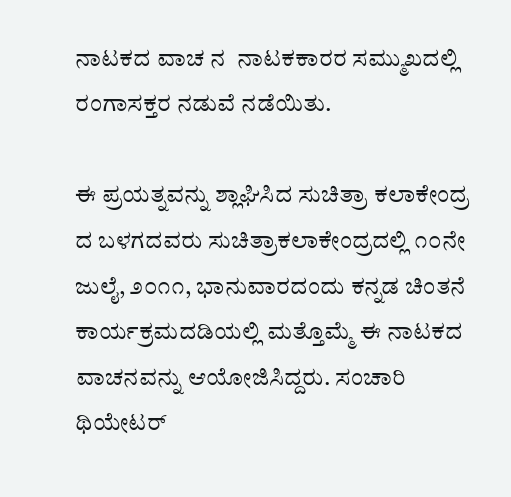ನಾಟಕದ ವಾಚ ನ  ನಾಟಕಕಾರರ ಸಮ್ಮುಖದಲ್ಲಿ ರಂಗಾಸಕ್ತರ ನಡುವೆ ನಡೆಯಿತು.

ಈ ಪ್ರಯತ್ನವನ್ನು ಶ್ಲಾಘಿಸಿದ ಸುಚಿತ್ರಾ ಕಲಾಕೇಂದ್ರ ದ ಬಳಗದವರು ಸುಚಿತ್ರಾಕಲಾಕೇಂದ್ರದಲ್ಲಿ ೧೦ನೇ ಜುಲೈ, ೨೦೧೧, ಭಾನುವಾರದಂದು ಕನ್ನಡ ಚಿಂತನೆ  ಕಾರ್ಯಕ್ರಮದಡಿಯಲ್ಲಿ ಮತ್ತೊಮ್ಮೆ ಈ ನಾಟಕದ ವಾಚನವನ್ನು ಆಯೋಜಿಸಿದ್ದರು. ಸಂಚಾರಿ ಥಿಯೇಟರ್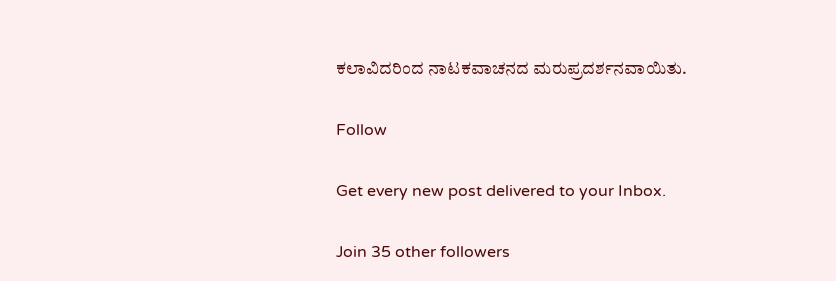ಕಲಾವಿದರಿಂದ ನಾಟಕವಾಚನದ ಮರುಪ್ರದರ್ಶನವಾಯಿತು.

Follow

Get every new post delivered to your Inbox.

Join 35 other followers